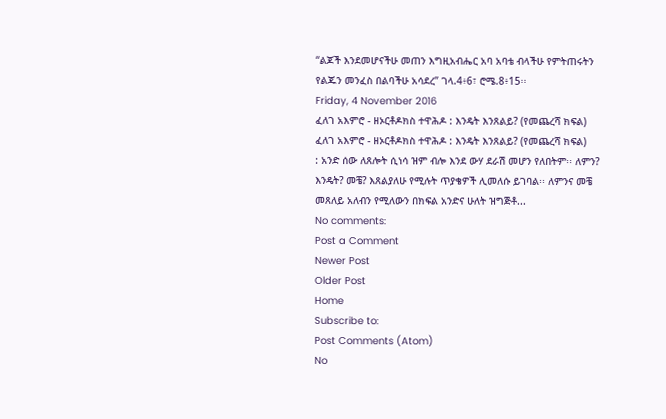“ልጆች እንደመሆናችሁ መጠን እግዚአብሔር አባ አባቴ ብላችሁ የምትጠሩትን የልጁን መንፈስ በልባችሁ አሳደረ” ገላ.4፥6፣ ሮሜ.8፥15፡፡
Friday, 4 November 2016
ፈለገ አእምሮ - ዘኦርቶዶክስ ተዋሕዶ : እንዴት እንጸልይ? (የመጨረሻ ክፍል)
ፈለገ አእምሮ - ዘኦርቶዶክስ ተዋሕዶ : እንዴት እንጸልይ? (የመጨረሻ ክፍል)
: አንድ ሰው ለጸሎት ሲነሳ ዝም ብሎ እንደ ውሃ ደራሽ መሆን የለበትም፡፡ ለምን? እንዴት? መቼ? እጸልያለሁ የሚሉት ጥያቄዎች ሊመለሱ ይገባል፡፡ ለምንና መቼ መጸለይ አለብን የሚለውን በክፍል አንድና ሁለት ዝግጅቶ...
No comments:
Post a Comment
Newer Post
Older Post
Home
Subscribe to:
Post Comments (Atom)
No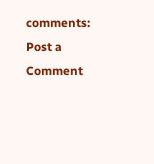comments:
Post a Comment